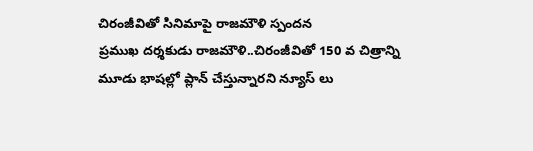చిరంజీవితో సినిమాపై రాజమౌళి స్పందన
ప్రముఖ దర్శకుడు రాజమౌళి..చిరంజీవితో 150 వ చిత్రాన్ని మూడు భాషల్లో ప్లాన్ చేస్తున్నారని న్యూస్ లు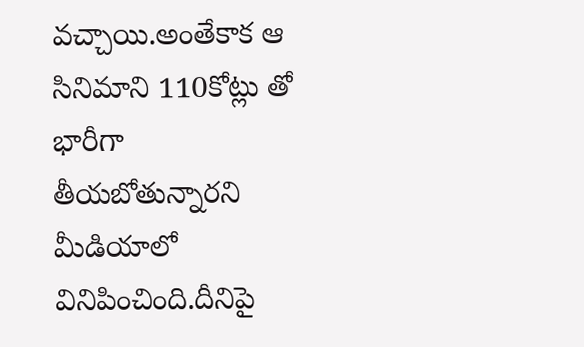వచ్చాయి.అంతేకాక ఆ సినిమాని 110కోట్లు తో భారీగా తీయబోతున్నారని మీడియాలో వినిపించింది.దీనిపై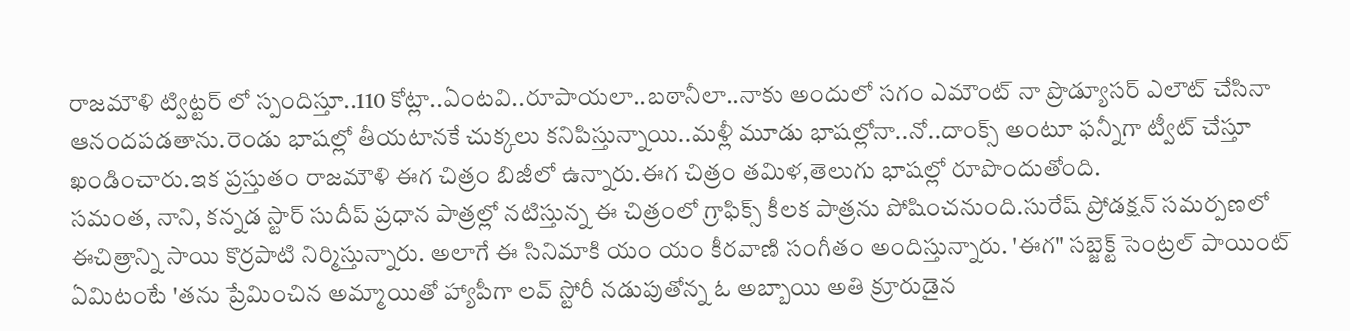రాజమౌళి ట్విట్టర్ లో స్పందిస్తూ..110 కోట్లా..ఏంటవి..రూపాయలా..బఠానీలా..నాకు అందులో సగం ఎమౌంట్ నా ప్రొడ్యూసర్ ఎలౌట్ చేసినా ఆనందపడతాను.రెండు భాషల్లో తీయటానకే చుక్కలు కనిపిస్తున్నాయి..మళ్లీ మూడు భాషల్లోనా..నో..దాంక్స్ అంటూ ఫన్నీగా ట్వీట్ చేస్తూ ఖండించారు.ఇక ప్రస్తుతం రాజమౌళి ఈగ చిత్రం బిజీలో ఉన్నారు.ఈగ చిత్రం తమిళ,తెలుగు భాషల్లో రూపొందుతోంది.
సమంత, నాని, కన్నడ స్టార్ సుదీప్ ప్రధాన పాత్రల్లో నటిస్తున్న ఈ చిత్రంలో గ్రాఫిక్స్ కీలక పాత్రను పోషించనుంది.సురేష్ ప్రోడక్షన్ సమర్పణలో ఈచిత్రాన్ని సాయి కొర్రపాటి నిర్మిస్తున్నారు. అలాగే ఈ సినిమాకి యం యం కీరవాణి సంగీతం అందిస్తున్నారు. 'ఈగ" సబ్జెక్ట్ సెంట్రల్ పాయింట్ ఏమిటంటే 'తను ప్రేమించిన అమ్మాయితో హ్యాపీగా లవ్ స్టోరీ నడుపుతోన్న ఓ అబ్బాయి అతి క్రూరుడైన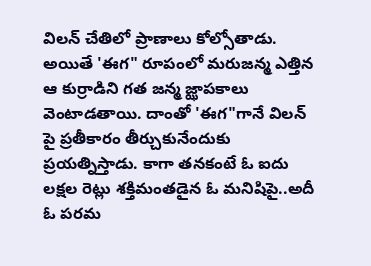విలన్ చేతిలో ప్రాణాలు కోల్సోతాడు.
అయితే 'ఈగ" రూపంలో మరుజన్మ ఎత్తిన ఆ కుర్రాడిని గత జన్మ జ్ఝాపకాలు వెంటాడతాయి. దాంతో 'ఈగ"గానే విలన్ పై ప్రతీకారం తీర్చుకునేందుకు ప్రయత్నిస్తాడు. కాగా తనకంటే ఓ ఐదు లక్షల రెట్లు శక్తిమంతడైన ఓ మనిషిపై..అదీ ఓ పరమ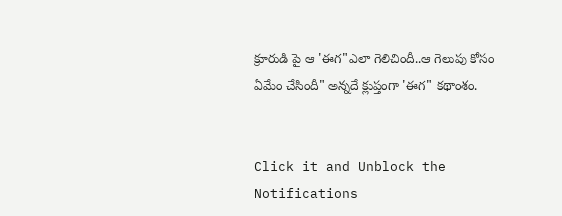క్రూరుడి పై ఆ 'ఈగ"ఎలా గెలిచిందీ..ఆ గెలుపు కోసం ఏమేం చేసిందీ" అన్నదే క్లుప్తంగా 'ఈగ" కథాంశం.


Click it and Unblock the Notifications